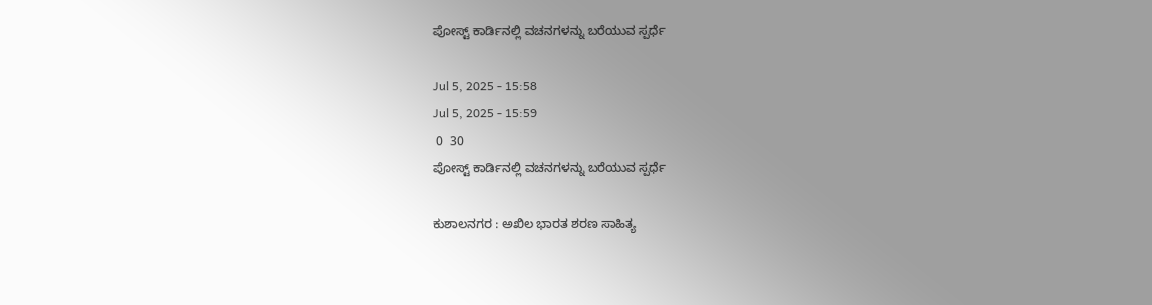ಪೋಸ್ಟ್ ಕಾರ್ಡಿನಲ್ಲಿ ವಚನಗಳನ್ನು ಬರೆಯುವ ಸ್ಪರ್ಧೆ

Jul 5, 2025 - 15:58
Jul 5, 2025 - 15:59
 0  30
ಪೋಸ್ಟ್ ಕಾರ್ಡಿನಲ್ಲಿ ವಚನಗಳನ್ನು ಬರೆಯುವ ಸ್ಪರ್ಧೆ

ಕುಶಾಲನಗರ : ಅಖಿಲ ಭಾರತ ಶರಣ ಸಾಹಿತ್ಯ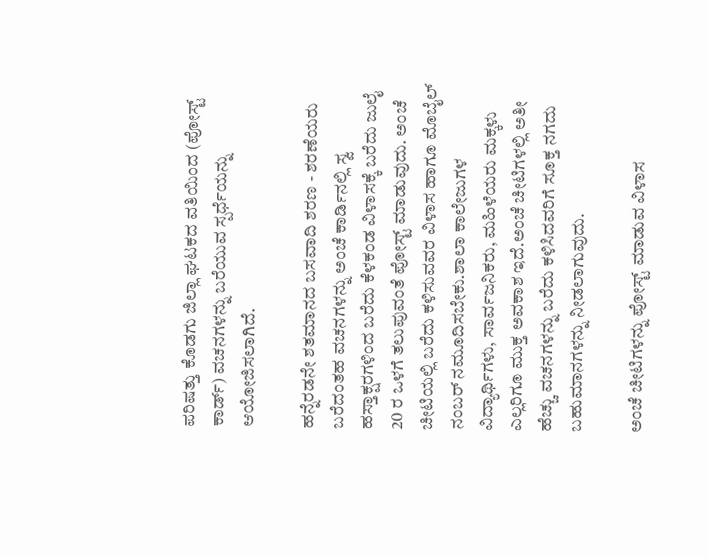ಪರಿಷತ್ತು ಕೊಡಗು ಜಿಲ್ಲಾ ಘಟಕದ ವತಿಯಿಂದ (ಪೋಸ್ಟ್ ಕಾರ್ಡ್) ವಚನಗಳನ್ನು ಬರೆಯುವ ಸ್ಪರ್ಧೆಯನ್ನು ಆಯೋಜಿಸಲಾಗಿದೆ.

ಹನ್ನೆರಡನೇ ಶತಮಾನದ ಬಸವಾದಿ ಶರಣ - ಶರಣೆಯರು ಬರೆದಂತಹ ವಚನಗಳನ್ನು ಅಂಚೆ ಕಾರ್ಡಿನಲ್ಲಿ ಸ್ವ ಹಸ್ತಾಕ್ಷರಗಳಿಂದ ಬರೆದು ಕೆಳಕಂಡ ವಿಳಾಸಕ್ಕೆ ಬರೆದು ಜುಲೈ 20 ರ ಒಳಗೆ ತಲುಪುವಂತೆ ಪೋಸ್ಟ್ ಮಾಡುವುದು. ಅಂಚೆ ಚೀಟಿಯಲ್ಲಿ ಬರೆದು ಕಳಿಸುವವರ ವಿಳಾಸ ಹಾಗೂ ಮೊಬೈಲ್ ನಂಬರ್ ನಮೂದಿಸಬೇಕು.ಶಾಲಾ ಕಾಲೇಜುಗಳ ವಿದ್ಯಾರ್ಥಿಗಳು, ಸಾರ್ವಜನಿಕರು, ಮಹಿಳೆಯರು ಮಕ್ಕಳು ಎಲ್ಲರಿಗೂ ಮುಕ್ತ ಅವಕಾಶ ಇದೆ.ಅಂಚೆ ಚೀಟಿಗಳಲ್ಲಿ ಅತೀ ಹೆಚ್ಚು ವಚನಗಳನ್ನು ಬರೆದು ಕಳಿಸಿದವರಿಗೆ ಸೂಕ್ತ ನಗದು ಬಹುಮಾನಗಳನ್ನು ನೀಡಲಾಗುವುದು.

ಅಂಚೆ ಚೀಟಿಗಳನ್ನು ಪೋಸ್ಟ್ ಮಾಡುವ ವಿಳಾಸ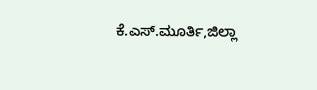ಕೆ.ಎಸ್.ಮೂರ್ತಿ,ಜಿಲ್ಲಾ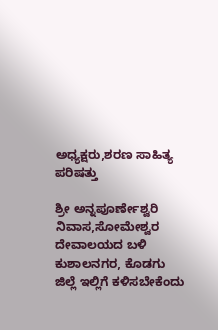ಅಧ್ಯಕ್ಷರು,ಶರಣ ಸಾಹಿತ್ಯ ಪರಿಷತ್ತು

ಶ್ರೀ ಅನ್ನಪೂರ್ಣೇಶ್ವರಿ ನಿವಾಸ,ಸೋಮೇಶ್ವರ ದೇವಾಲಯದ ಬಳಿ ಕುಶಾಲನಗರ, ಕೊಡಗು ಜಿಲ್ಲೆ ಇಲ್ಲಿಗೆ ಕಳಿಸಬೇಕೆಂದು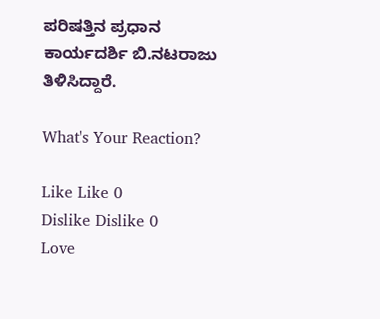ಪರಿಷತ್ತಿನ ಪ್ರಧಾನ ಕಾರ್ಯದರ್ಶಿ ಬಿ.ನಟರಾಜು ತಿಳಿಸಿದ್ದಾರೆ.

What's Your Reaction?

Like Like 0
Dislike Dislike 0
Love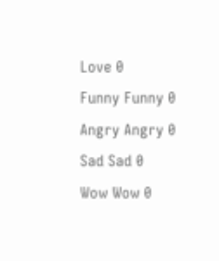Love 0
Funny Funny 0
Angry Angry 0
Sad Sad 0
Wow Wow 0